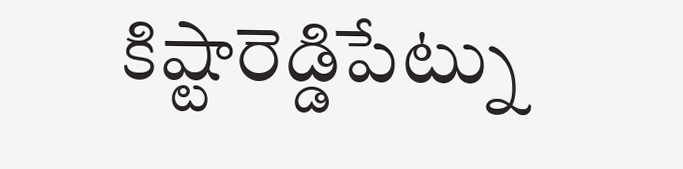కిష్టారెడ్డిపేట్ను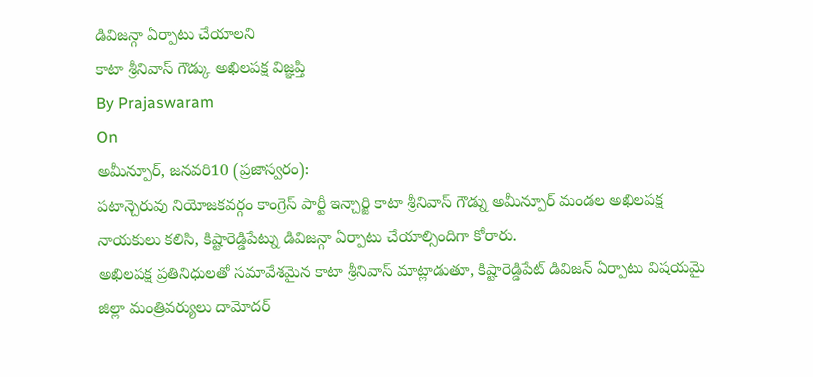డివిజన్గా ఏర్పాటు చేయాలని
కాటా శ్రీనివాస్ గౌడ్కు అఖిలపక్ష విజ్ఞప్తి
By Prajaswaram
On
అమీన్పూర్, జనవరి10 (ప్రజాస్వరం):
పటాన్చెరువు నియోజకవర్గం కాంగ్రెస్ పార్టీ ఇన్చార్జి కాటా శ్రీనివాస్ గౌడ్ను అమీన్పూర్ మండల అఖిలపక్ష నాయకులు కలిసి, కిష్టారెడ్డిపేట్ను డివిజన్గా ఏర్పాటు చేయాల్సిందిగా కోరారు.
అఖిలపక్ష ప్రతినిధులతో సమావేశమైన కాటా శ్రీనివాస్ మాట్లాడుతూ, కిష్టారెడ్డిపేట్ డివిజన్ ఏర్పాటు విషయమై జిల్లా మంత్రివర్యులు దామోదర్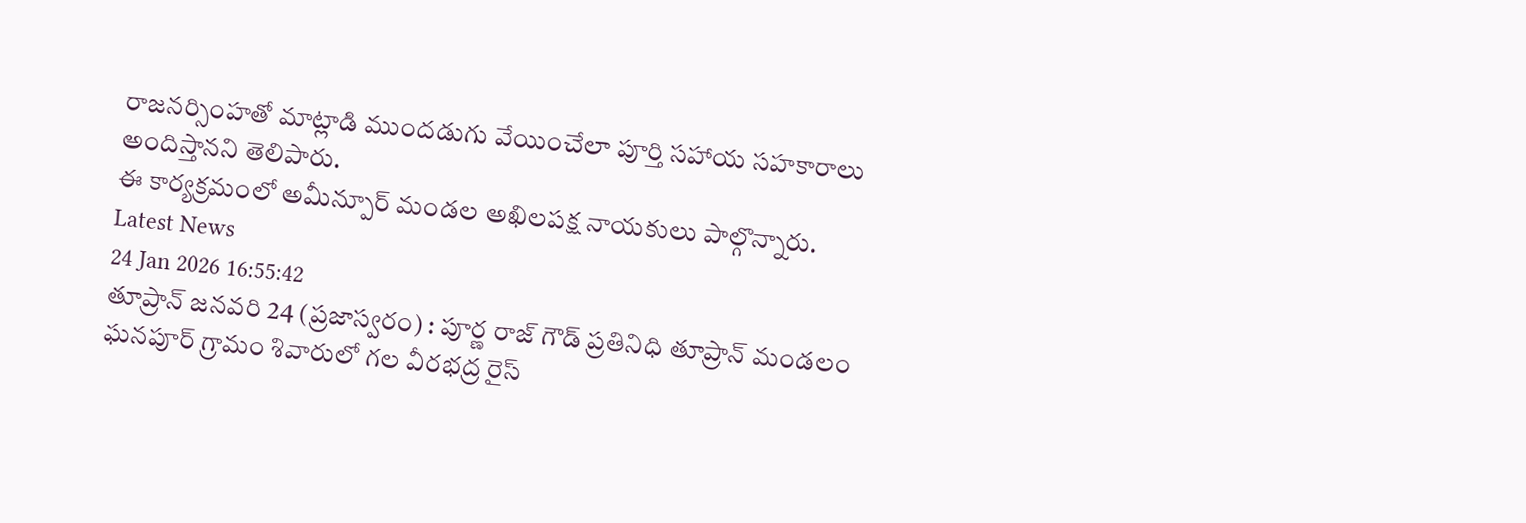రాజనర్సింహతో మాట్లాడి ముందడుగు వేయించేలా పూర్తి సహాయ సహకారాలు అందిస్తానని తెలిపారు.
ఈ కార్యక్రమంలో అమీన్పూర్ మండల అఖిలపక్ష నాయకులు పాల్గొన్నారు.
Latest News
24 Jan 2026 16:55:42
తూప్రాన్ జనవరి 24 (ప్రజాస్వరం) : పూర్ణ రాజ్ గౌడ్ ప్రతినిధి తూప్రాన్ మండలం ఘనపూర్ గ్రామం శివారులో గల వీరభద్ర రైస్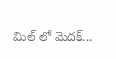మిల్ లో మెదక్...